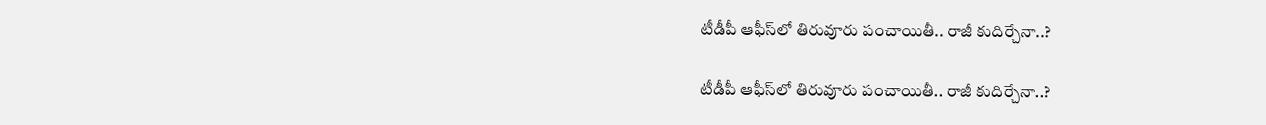టీడీపీ ఆఫీస్‌లో తిరువూరు పంచాయితీ.. రాజీ కుదిర్చేనా..?

టీడీపీ ఆఫీస్‌లో తిరువూరు పంచాయితీ.. రాజీ కుదిర్చేనా..?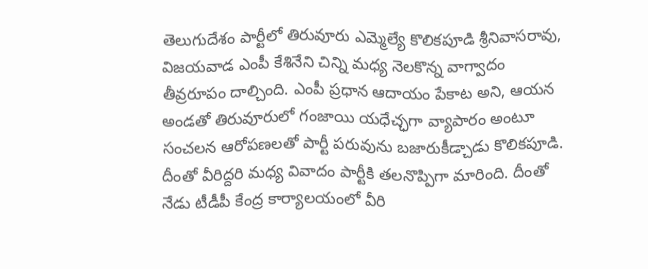తెలుగుదేశం పార్టీలో తిరువూరు ఎమ్మెల్యే కొలికపూడి శ్రీనివాసరావు, విజయవాడ ఎంపీ కేశినేని చిన్ని మధ్య నెలకొన్న వాగ్వాదం తీవ్రరూపం దాల్చింది. ఎంపీ ప్ర‌ధాన ఆదాయం పేకాట అని, ఆయ‌న అండ‌తో తిరువూరులో గంజాయి య‌ధేచ్ఛ‌గా వ్యాపారం అంటూ సంచ‌ల‌న ఆరోప‌ణ‌ల‌తో పార్టీ ప‌రువును బ‌జారుకీడ్చాడు కొలిక‌పూడి. దీంతో వీరిద్ద‌రి మధ్య వివాదం పార్టీకి తలనొప్పిగా మారింది. దీంతో నేడు టీడీపీ కేంద్ర కార్యాల‌యంలో వీరి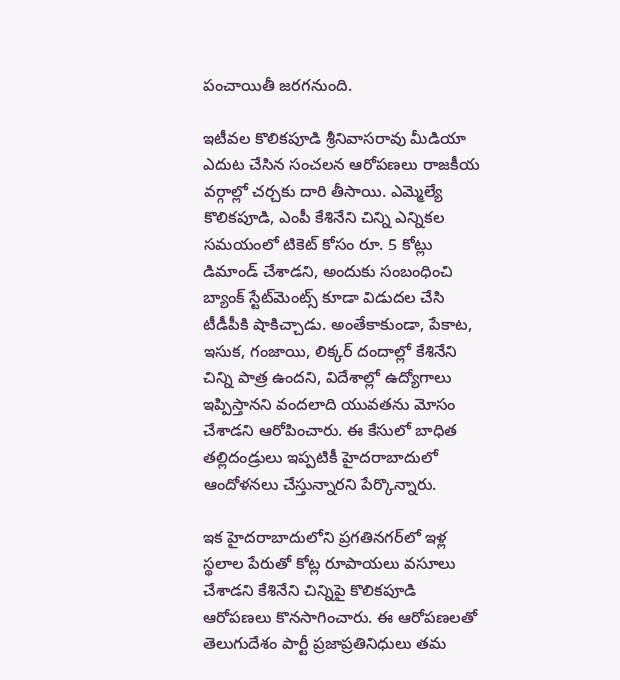పంచాయితీ జ‌ర‌గ‌నుంది.

ఇటీవల కొలికపూడి శ్రీనివాసరావు మీడియా ఎదుట చేసిన సంచలన ఆరోపణలు రాజకీయ వర్గాల్లో చర్చకు దారి తీసాయి. ఎమ్మెల్యే కొలికపూడి, ఎంపీ కేశినేని చిన్ని ఎన్నికల సమయంలో టికెట్ కోసం రూ. 5 కోట్లు డిమాండ్ చేశాడని, అందుకు సంబంధించి బ్యాంక్ స్టేట్‌మెంట్స్ కూడా విడుదల చేసి టీడీపీకి షాకిచ్చాడు. అంతేకాకుండా, పేకాట, ఇసుక, గంజాయి, లిక్క‌ర్‌ దందాల్లో కేశినేని చిన్ని పాత్ర ఉందని, విదేశాల్లో ఉద్యోగాలు ఇప్పిస్తానని వందలాది యువతను మోసం చేశాడని ఆరోపించారు. ఈ కేసులో బాధిత తల్లిదండ్రులు ఇప్పటికీ హైదరాబాదులో ఆందోళనలు చేస్తున్నారని పేర్కొన్నారు.

ఇక హైదరాబాదులోని ప్రగతినగర్‌లో ఇళ్ల స్థలాల పేరుతో కోట్ల రూపాయలు వసూలు చేశాడని కేశినేని చిన్నిపై కొలికపూడి ఆరోపణలు కొనసాగించారు. ఈ ఆరోపణలతో తెలుగుదేశం పార్టీ ప్ర‌జాప్ర‌తినిధులు త‌మ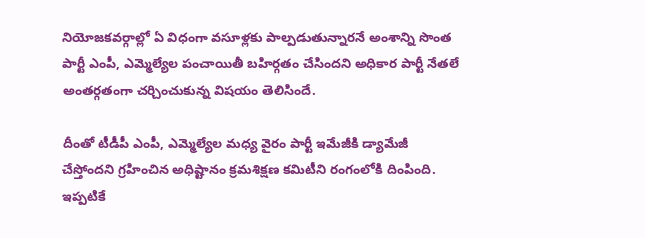నియోజ‌క‌వ‌ర్గాల్లో ఏ విధంగా వ‌సూళ్ల‌కు పాల్ప‌డుతున్నార‌నే అంశాన్ని సొంత పార్టీ ఎంపీ, ఎమ్మెల్యేల పంచాయితీ బ‌హిర్గ‌తం చేసిందని అధికార పార్టీ నేత‌లే అంత‌ర్గ‌తంగా చ‌ర్చించుకున్న విష‌యం తెలిసిందే.

దీంతో టీడీపీ ఎంపీ, ఎమ్మెల్యేల మ‌ధ్య వైరం పార్టీ ఇమేజీకి డ్యామేజీ చేస్తోంద‌ని గ్ర‌హించిన అధిష్టానం క్ర‌మ‌శిక్ష‌ణ క‌మిటీని రంగంలోకి దింపింది. ఇప్పటికే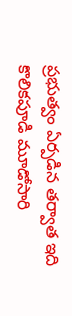ప్రభుత్వం ఏర్పడిన తర్వాత ఇది కొలికపూడి మూడోసారి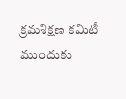క్రమశిక్షణ కమిటీ ముందుకు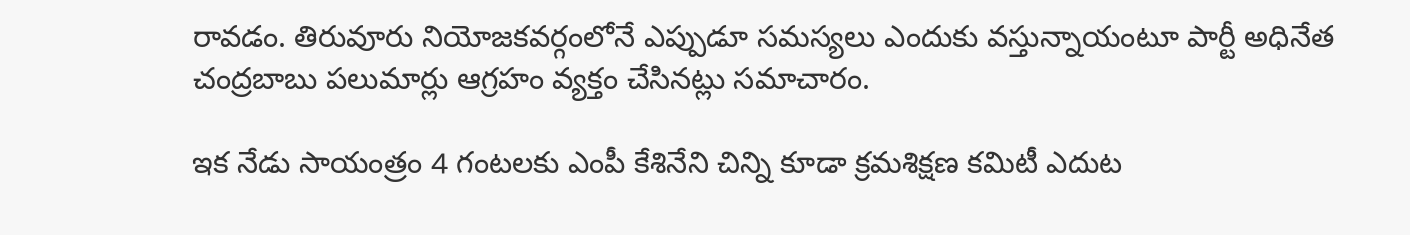రావడం. తిరువూరు నియోజకవర్గంలోనే ఎప్పుడూ సమస్యలు ఎందుకు వస్తున్నాయంటూ పార్టీ అధినేత చంద్రబాబు పలుమార్లు ఆగ్రహం వ్యక్తం చేసినట్లు సమాచారం.

ఇక నేడు సాయంత్రం 4 గంటలకు ఎంపీ కేశినేని చిన్ని కూడా క్రమశిక్షణ కమిటీ ఎదుట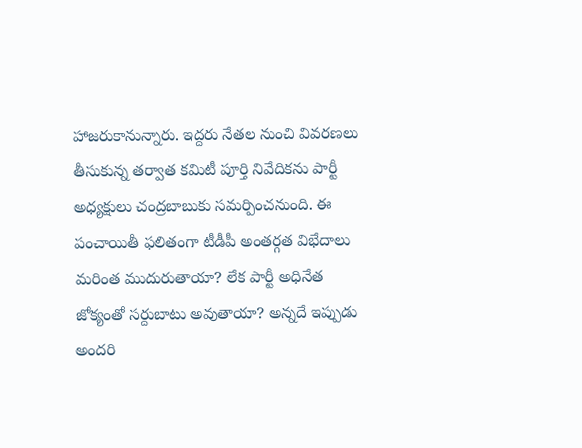హాజరుకానున్నారు. ఇద్దరు నేతల నుంచి వివరణలు తీసుకున్న తర్వాత కమిటీ పూర్తి నివేదికను పార్టీ అధ్య‌క్షులు చంద్రబాబుకు సమర్పించనుంది. ఈ పంచాయితీ ఫలితంగా టీడీపీ అంతర్గత విభేదాలు మరింత ముదురుతాయా? లేక పార్టీ అధినేత జోక్యంతో సర్దుబాటు అవుతాయా? అన్నదే ఇప్పుడు అందరి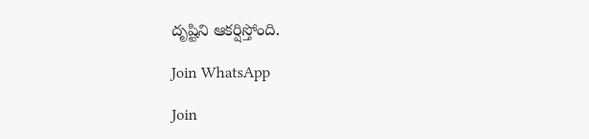దృష్టిని ఆకర్షిస్తోంది.

Join WhatsApp

Join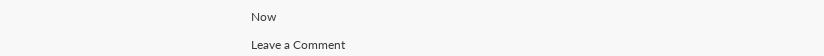Now

Leave a Comment